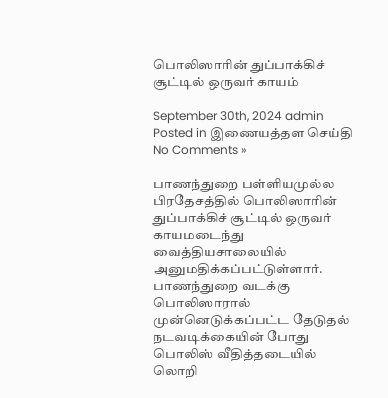பொலிஸாரின் துப்பாக்கிச் சூட்டில் ஒருவர் காயம்

September 30th, 2024 admin Posted in இணையத்தள செய்தி No Comments »

பாணந்துறை பள்ளியமுல்ல பிரதேசத்தில் பொலிஸாரின் துப்பாக்கிச் சூட்டில் ஒருவர் காயமடைந்து வைத்தியசாலையில் அனுமதிக்கப்பட்டுள்ளார். பாணந்துறை வடக்கு பொலிஸாரால் முன்னெடுக்கப்பட்ட தேடுதல் நடவடிக்கையின் போது பொலிஸ் வீதித்தடையில் லொறி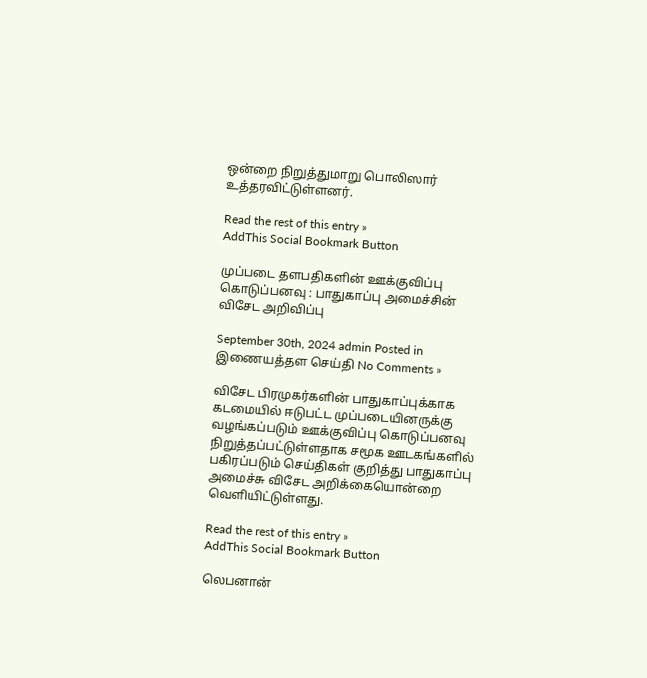ஒன்றை நிறுத்துமாறு பொலிஸார் உத்தரவிட்டுள்ளனர்.

Read the rest of this entry »
AddThis Social Bookmark Button

முப்படை தளபதிகளின் ஊக்குவிப்பு கொடுப்பனவு : பாதுகாப்பு அமைச்சின் விசேட அறிவிப்பு

September 30th, 2024 admin Posted in இணையத்தள செய்தி No Comments »

விசேட பிரமுகர்களின் பாதுகாப்புக்காக கடமையில் ஈடுபட்ட முப்படையினருக்கு வழங்கப்படும் ஊக்குவிப்பு கொடுப்பனவு நிறுத்தப்பட்டுள்ளதாக சமூக ஊடகங்களில் பகிரப்படும் செய்திகள் குறித்து பாதுகாப்பு அமைச்சு விசேட அறிக்கையொன்றை வெளியிட்டுள்ளது.

Read the rest of this entry »
AddThis Social Bookmark Button

லெபனான்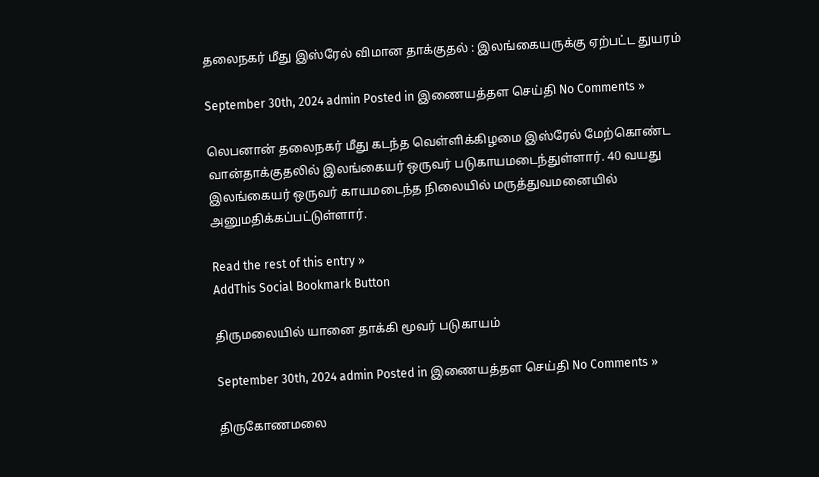தலைநகர் மீது இஸ்ரேல் விமான தாக்குதல் : இலங்கையருக்கு ஏற்பட்ட துயரம்

September 30th, 2024 admin Posted in இணையத்தள செய்தி No Comments »

லெபனான் தலைநகர் மீது கடந்த வெள்ளிக்கிழமை இஸ்ரேல் மேற்கொண்ட வான்தாக்குதலில் இலங்கையர் ஒருவர் படுகாயமடைந்துள்ளார். 40 வயது இலங்கையர் ஒருவர் காயமடைந்த நிலையில் மருத்துவமனையில் அனுமதிக்கப்பட்டுள்ளார்.

Read the rest of this entry »
AddThis Social Bookmark Button

திருமலையில் யானை தாக்கி மூவர் படுகாயம்

September 30th, 2024 admin Posted in இணையத்தள செய்தி No Comments »

திருகோணமலை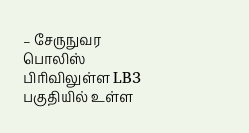– சேருநுவர பொலிஸ் பிரிவிலுள்ள LB3 பகுதியில் உள்ள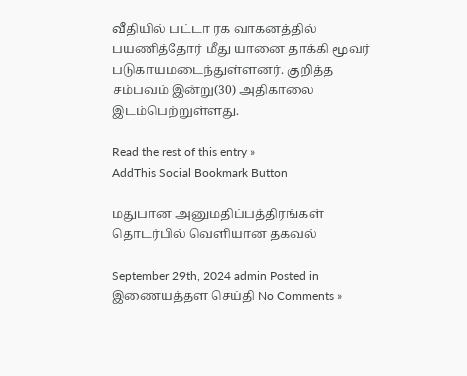வீதியில் பட்டா ரக வாகனத்தில் பயணித்தோர் மீது யானை தாக்கி மூவர் படுகாயமடைந்துள்ளனர். குறித்த சம்பவம் இன்று(30) அதிகாலை இடம்பெற்றுள்ளது.

Read the rest of this entry »
AddThis Social Bookmark Button

மதுபான அனுமதிப்பத்திரங்கள் தொடர்பில் வௌியான தகவல்

September 29th, 2024 admin Posted in இணையத்தள செய்தி No Comments »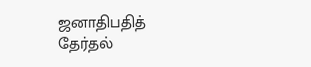ஜனாதிபதித் தேர்தல்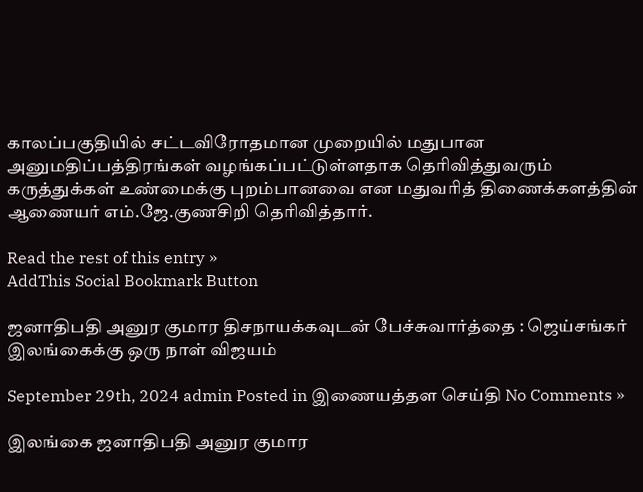காலப்பகுதியில் சட்டவிரோதமான முறையில் மதுபான அனுமதிப்பத்திரங்கள் வழங்கப்பட்டுள்ளதாக தெரிவித்துவரும் கருத்துக்கள் உண்மைக்கு புறம்பானவை என மதுவரித் திணைக்களத்தின் ஆணையர் எம்.ஜே.குணசிறி தெரிவித்தார்.

Read the rest of this entry »
AddThis Social Bookmark Button

ஜனாதிபதி அனுர குமார திசநாயக்கவுடன் பேச்சுவார்த்தை : ஜெய்சங்கர் இலங்கைக்கு ஒரு நாள் விஜயம்

September 29th, 2024 admin Posted in இணையத்தள செய்தி No Comments »

இலங்கை ஜனாதிபதி அனுர குமார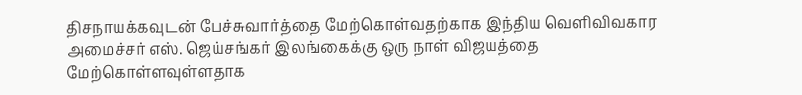திசநாயக்கவுடன் பேச்சுவார்த்தை மேற்கொள்வதற்காக இந்திய வெளிவிவகார அமைச்சர் எஸ். ஜெய்சங்கர் இலங்கைக்கு ஒரு நாள் விஜயத்தை மேற்கொள்ளவுள்ளதாக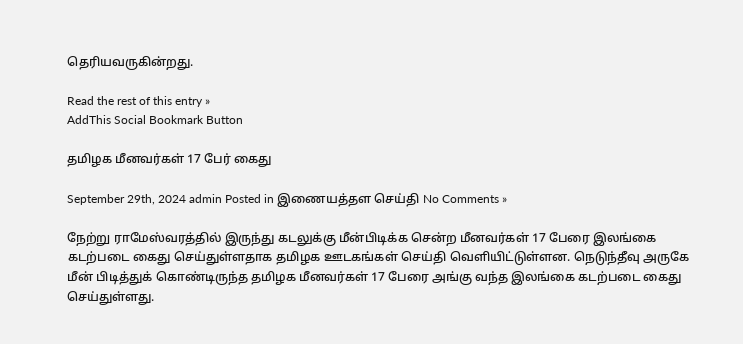தெரியவருகின்றது.

Read the rest of this entry »
AddThis Social Bookmark Button

தமிழக மீனவர்கள் 17 பேர் கைது

September 29th, 2024 admin Posted in இணையத்தள செய்தி No Comments »

நேற்று ராமேஸ்வரத்தில் இருந்து கடலுக்கு மீன்பிடிக்க சென்ற மீனவர்கள் 17 பேரை இலங்கை கடற்படை கைது செய்துள்ளதாக தமிழக ஊடகங்கள் செய்தி வௌியிட்டுள்ளன. நெடுந்தீவு அருகே மீன் பிடித்துக் கொண்டிருந்த தமிழக மீனவர்கள் 17 பேரை அங்கு வந்த இலங்கை கடற்படை கைது செய்துள்ளது.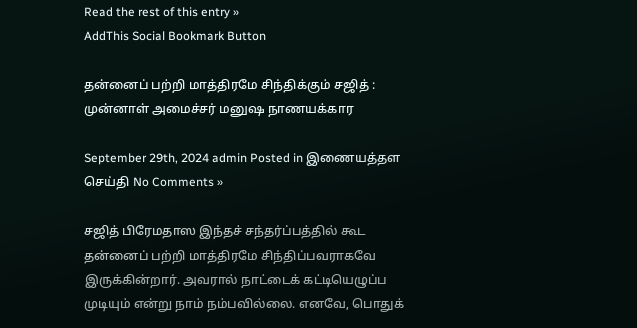Read the rest of this entry »
AddThis Social Bookmark Button

தன்னைப் பற்றி மாத்திரமே சிந்திக்கும் சஜித் : முன்னாள் அமைச்சர் மனுஷ நாணயக்கார

September 29th, 2024 admin Posted in இணையத்தள செய்தி No Comments »

சஜித் பிரேமதாஸ இந்தச் சந்தர்ப்பத்தில் கூட தன்னைப் பற்றி மாத்திரமே சிந்திப்பவராகவே இருக்கின்றார். அவரால் நாட்டைக் கட்டியெழுப்ப முடியும் என்று நாம் நம்பவில்லை. எனவே, பொதுக்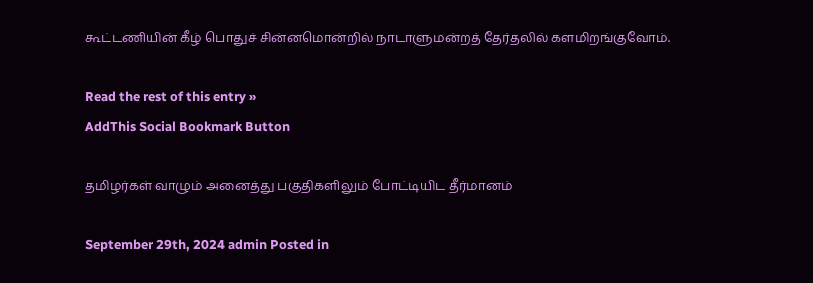கூட்டணியின் கீழ் பொதுச் சின்னமொன்றில் நாடாளுமன்றத் தேர்தலில் களமிறங்குவோம்.

Read the rest of this entry »
AddThis Social Bookmark Button

தமிழர்கள் வாழும் அனைத்து பகுதிகளிலும் போட்டியிட தீர்மானம்

September 29th, 2024 admin Posted in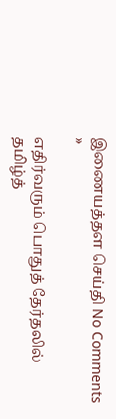இணையத்தள செய்தி No Comments »

எதிர்வரும் பொதுத் தேர்தலில் தமிழ்த்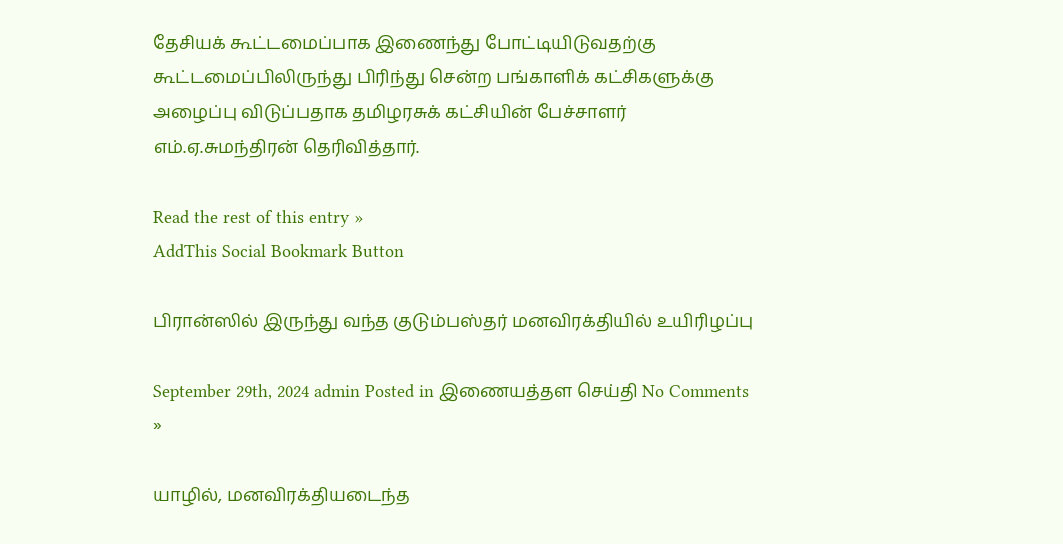தேசியக் கூட்டமைப்பாக இணைந்து போட்டியிடுவதற்கு கூட்டமைப்பிலிருந்து பிரிந்து சென்ற பங்காளிக் கட்சிகளுக்கு அழைப்பு விடுப்பதாக தமிழரசுக் கட்சியின் பேச்சாளர் எம்.ஏ.சுமந்திரன் தெரிவித்தார்.

Read the rest of this entry »
AddThis Social Bookmark Button

பிரான்ஸில் இருந்து வந்த குடும்பஸ்தர் மனவிரக்தியில் உயிரிழப்பு

September 29th, 2024 admin Posted in இணையத்தள செய்தி No Comments »

யாழில், மனவிரக்தியடைந்த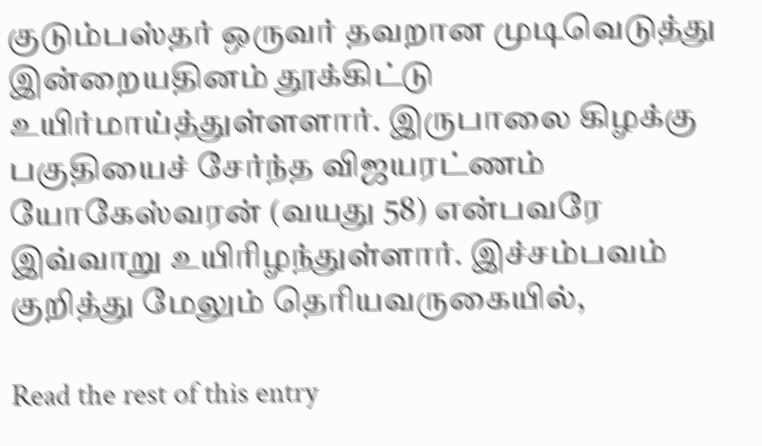குடும்பஸ்தர் ஒருவர் தவறான முடிவெடுத்து இன்றையதினம் தூக்கிட்டு உயிர்மாய்த்துள்ளளார். இருபாலை கிழக்கு பகுதியைச் சேர்ந்த விஜயரட்ணம் யோகேஸ்வரன் (வயது 58) என்பவரே இவ்வாறு உயிரிழந்துள்ளார். இச்சம்பவம் குறித்து மேலும் தெரியவருகையில்,

Read the rest of this entry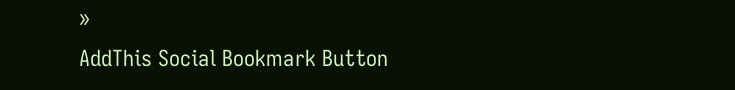»
AddThis Social Bookmark Button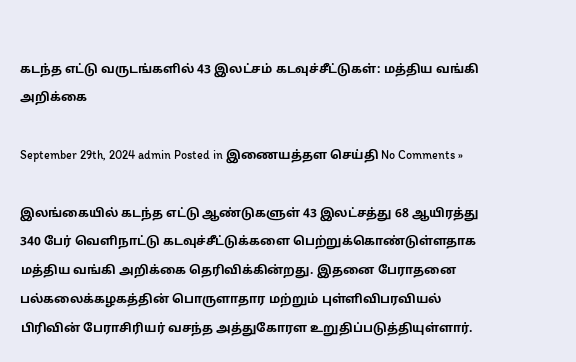கடந்த எட்டு வருடங்களில் 43 இலட்சம் கடவுச்சீட்டுகள்: மத்திய வங்கி அறிக்கை

September 29th, 2024 admin Posted in இணையத்தள செய்தி No Comments »

இலங்கையில் கடந்த எட்டு ஆண்டுகளுள் 43 இலட்சத்து 68 ஆயிரத்து 340 பேர் வெளிநாட்டு கடவுச்சீட்டுக்களை பெற்றுக்கொண்டுள்ளதாக மத்திய வங்கி அறிக்கை தெரிவிக்கின்றது. இதனை பேராதனை பல்கலைக்கழகத்தின் பொருளாதார மற்றும் புள்ளிவிபரவியல் பிரிவின் பேராசிரியர் வசந்த அத்துகோரள உறுதிப்படுத்தியுள்ளார்.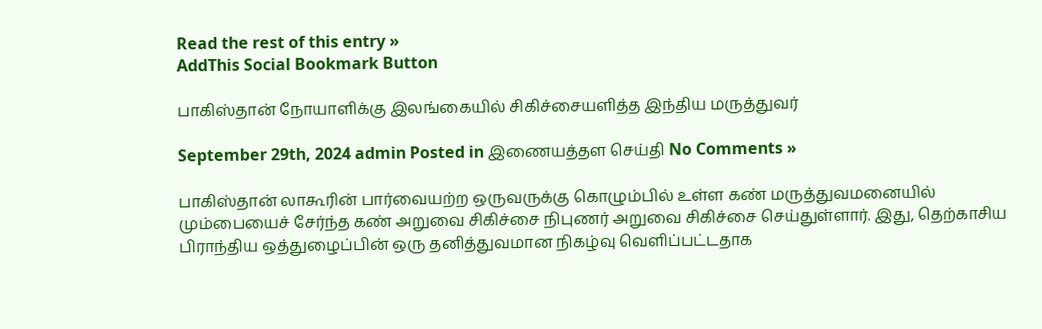Read the rest of this entry »
AddThis Social Bookmark Button

பாகிஸ்தான் நோயாளிக்கு இலங்கையில் சிகிச்சையளித்த இந்திய மருத்துவர்

September 29th, 2024 admin Posted in இணையத்தள செய்தி No Comments »

பாகிஸ்தான் லாகூரின் பார்வையற்ற ஒருவருக்கு கொழும்பில் உள்ள கண் மருத்துவமனையில் மும்பையைச் சேர்ந்த கண் அறுவை சிகிச்சை நிபுணர் அறுவை சிகிச்சை செய்துள்ளார். இது, தெற்காசிய பிராந்திய ஒத்துழைப்பின் ஒரு தனித்துவமான நிகழ்வு வெளிப்பட்டதாக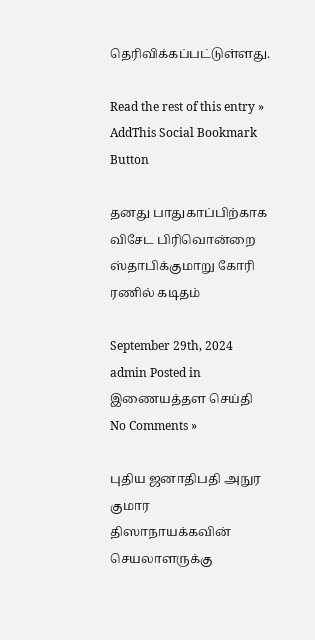தெரிவிக்கப்பட்டுள்ளது.

Read the rest of this entry »
AddThis Social Bookmark Button

தனது பாதுகாப்பிற்காக விசேட பிரிவொன்றை ஸ்தாபிக்குமாறு கோரி ரணில் கடிதம்

September 29th, 2024 admin Posted in இணையத்தள செய்தி No Comments »

புதிய ஜனாதிபதி அநுர குமார திஸாநாயக்கவின் செயலாளருக்கு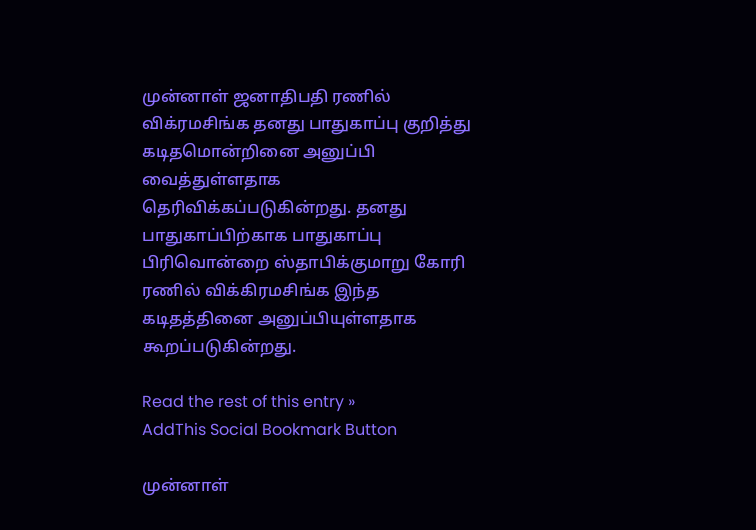முன்னாள் ஜனாதிபதி ரணில் விக்ரமசிங்க தனது பாதுகாப்பு குறித்து கடிதமொன்றினை அனுப்பி வைத்துள்ளதாக தெரிவிக்கப்படுகின்றது. தனது பாதுகாப்பிற்காக பாதுகாப்பு பிரிவொன்றை ஸ்தாபிக்குமாறு கோரி ரணில் விக்கிரமசிங்க இந்த கடிதத்தினை அனுப்பியுள்ளதாக கூறப்படுகின்றது.

Read the rest of this entry »
AddThis Social Bookmark Button

முன்னாள்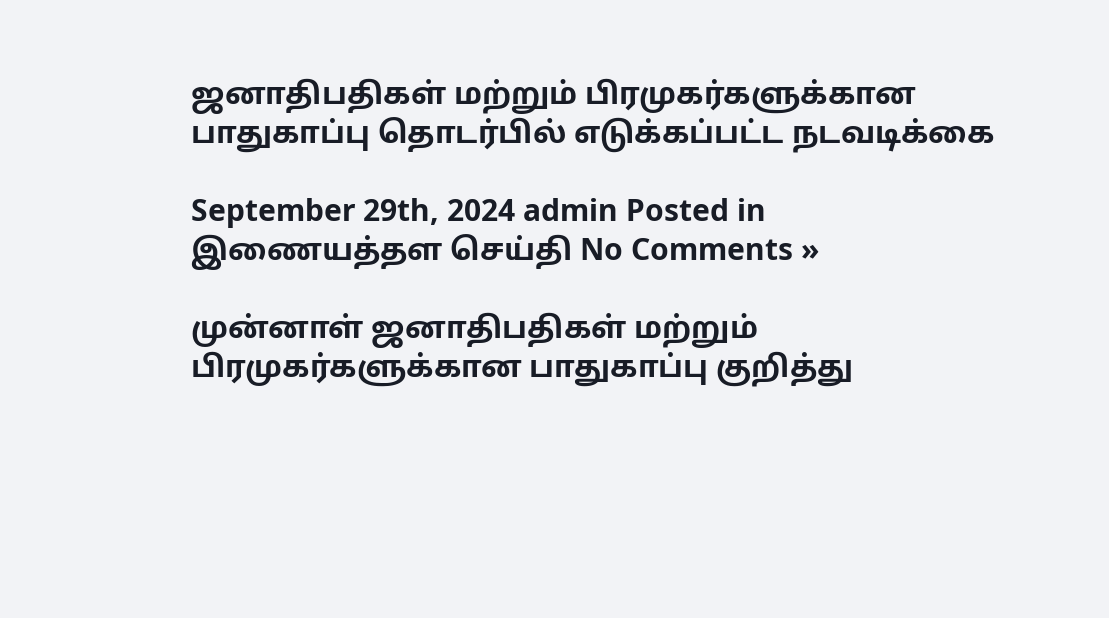ஜனாதிபதிகள் மற்றும் பிரமுகர்களுக்கான பாதுகாப்பு தொடர்பில் எடுக்கப்பட்ட நடவடிக்கை

September 29th, 2024 admin Posted in இணையத்தள செய்தி No Comments »

முன்னாள் ஜனாதிபதிகள் மற்றும் பிரமுகர்களுக்கான பாதுகாப்பு குறித்து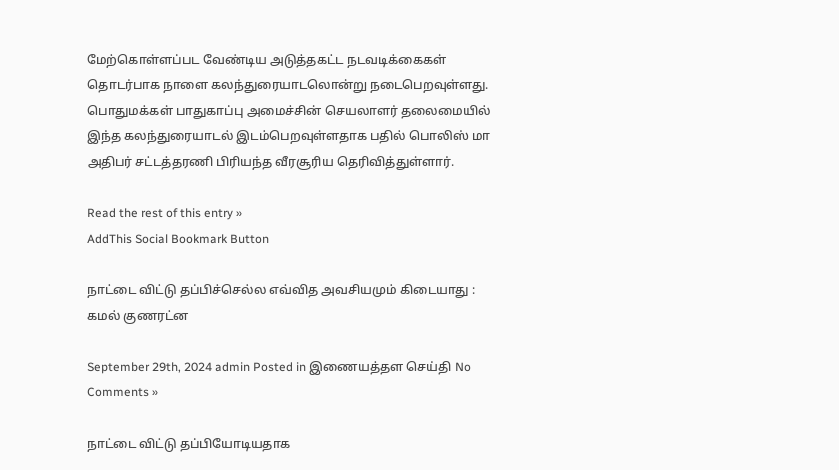மேற்கொள்ளப்பட வேண்டிய அடுத்தகட்ட நடவடிக்கைகள் தொடர்பாக நாளை கலந்துரையாடலொன்று நடைபெறவுள்ளது. பொதுமக்கள் பாதுகாப்பு அமைச்சின் செயலாளர் தலைமையில் இந்த கலந்துரையாடல் இடம்பெறவுள்ளதாக பதில் பொலிஸ் மா அதிபர் சட்டத்தரணி பிரியந்த வீரசூரிய தெரிவித்துள்ளார்.

Read the rest of this entry »
AddThis Social Bookmark Button

நாட்டை விட்டு தப்பிச்செல்ல எவ்வித அவசியமும் கிடையாது : கமல் குணரட்ன

September 29th, 2024 admin Posted in இணையத்தள செய்தி No Comments »

நாட்டை விட்டு தப்பியோடியதாக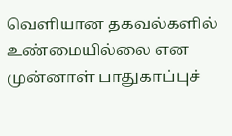வெளியான தகவல்களில் உண்மையில்லை என முன்னாள் பாதுகாப்புச்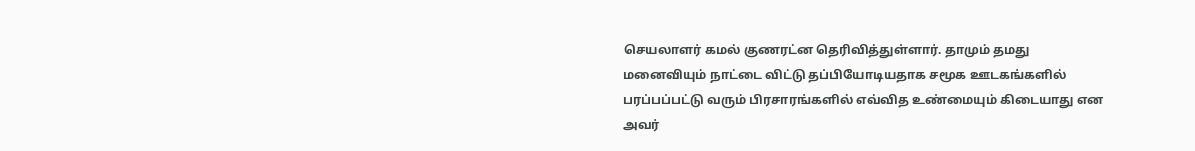செயலாளர் கமல் குணரட்ன தெரிவித்துள்ளார். தாமும் தமது மனைவியும் நாட்டை விட்டு தப்பியோடியதாக சமூக ஊடகங்களில் பரப்பப்பட்டு வரும் பிரசாரங்களில் எவ்வித உண்மையும் கிடையாது என அவர்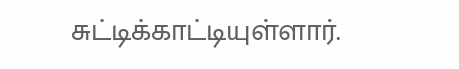சுட்டிக்காட்டியுள்ளார்.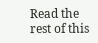Read the rest of this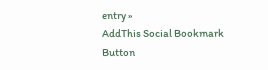entry »
AddThis Social Bookmark Button